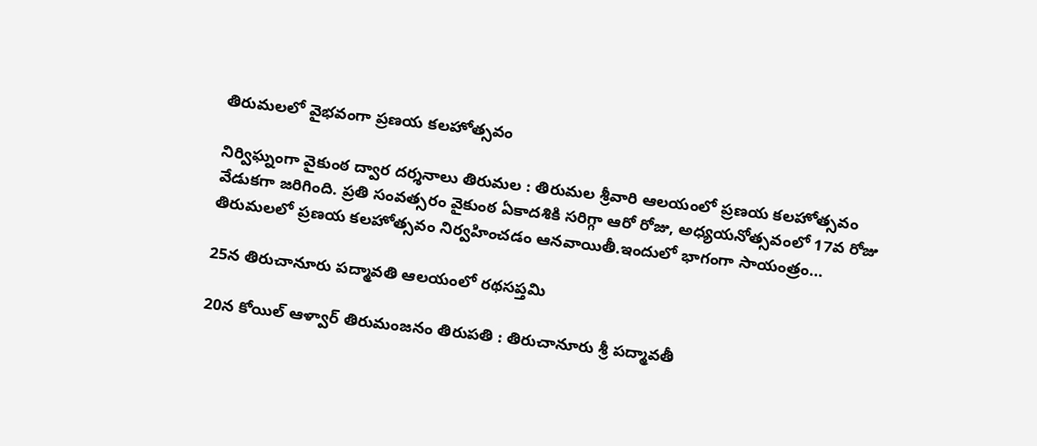తిరుమలలో వైభవంగా ప్రణయ కలహోత్సవం

నిర్విఘ్నంగా వైకుంఠ ద్వార దర్శనాలు తిరుమల : తిరుమల శ్రీవారి ఆలయంలో ప్రణయ కలహోత్సవం వేడుకగా జరిగింది. ప్రతి సంవత్సరం వైకుంఠ ఏకాదశికి సరిగ్గా ఆరో రోజు, అధ్యయనోత్సవంలో 17వ రోజు తిరుమలలో ప్రణయ కలహోత్సవం నిర్వహించడం ఆనవాయితీ.ఇందులో భాగంగా సాయంత్రం…

25న తిరుచానూరు ప‌ద్మావ‌తి ఆలయంలో రథసప్తమి

20న కోయిల్‌ ఆళ్వార్‌ తిరుమంజనం తిరుపతి : తిరుచానూరు శ్రీ పద్మావతీ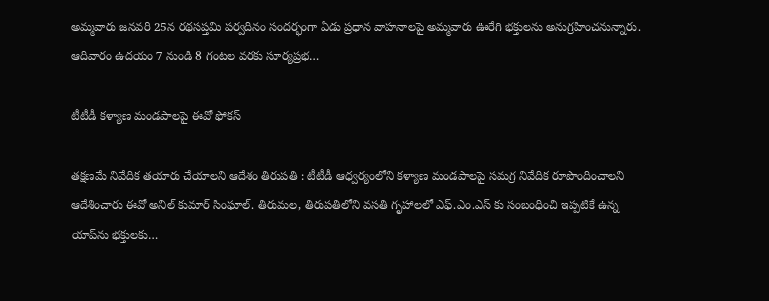అమ్మవారు జనవరి 25న రథసప్తమి పర్వదినం సందర్భంగా ఏడు ప్రధాన వాహనాలపై అమ్మవారు ఊరేగి భక్తులను అనుగ్రహించనున్నారు. ఆదివారం ఉదయం 7 నుండి 8 గంటల వరకు సూర్యప్రభ…

టీటీడీ క‌ళ్యాణ మండ‌పాల‌పై ఈవో ఫోక‌స్

తక్ష‌ణ‌మే నివేదిక త‌యారు చేయాల‌ని ఆదేశం తిరుప‌తి : టీటీడీ ఆధ్వ‌ర్యంలోని క‌ళ్యాణ మండ‌పాల‌పై స‌మ‌గ్ర నివేదిక రూపొందించాల‌ని ఆదేశించారు ఈవో అనిల్ కుమార్ సింఘాల్. తిరుమల, తిరుపతిలోని వసతి గృహాలలో ఎఫ్.ఎం.ఎస్ కు సంబంధించి ఇప్పటికే ఉన్న యాప్‌ను భక్తులకు…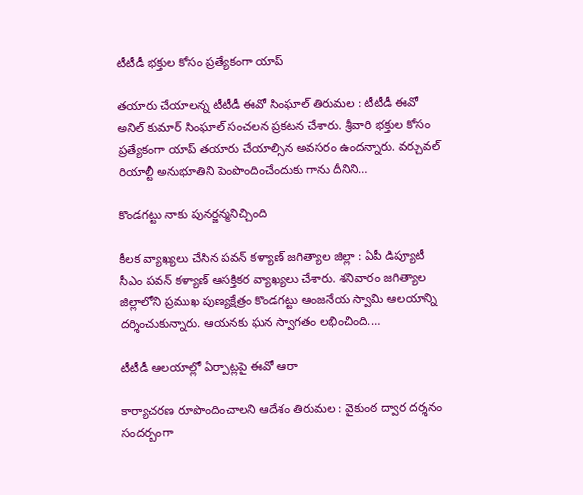టీటీడీ భ‌క్తుల కోసం ప్ర‌త్యేకంగా యాప్

త‌యారు చేయాల‌న్న టీటీడీ ఈవో సింఘాల్ తిరుమ‌ల : టీటీడీ ఈవో అనిల్ కుమార్ సింఘాల్ సంచ‌ల‌న ప్ర‌క‌ట‌న చేశారు. శ్రీ‌వారి భ‌క్తుల కోసం ప్ర‌త్యేకంగా యాప్ త‌యారు చేయాల్సిన అవ‌స‌రం ఉంద‌న్నారు. వ‌ర్చువ‌ల్ రియాల్టీ అనుభూతిని పెంపొందించేందుకు గాను దీనిని…

కొండగట్టు నాకు పునర్జన్మనిచ్చింది

కీల‌క వ్యాఖ్య‌లు చేసిన ప‌వ‌న్ క‌ళ్యాణ్ జ‌గిత్యాల జిల్లా : ఏపీ డిప్యూటీ సీఎం ప‌వ‌న్ క‌ళ్యాణ్ ఆస‌క్తిక‌ర వ్యాఖ్య‌లు చేశారు. శ‌నివారం జ‌గిత్యాల జిల్లాలోని ప్ర‌ముఖ పుణ్య‌క్షేత్రం కొండ‌గ‌ట్టు ఆంజ‌నేయ స్వామి ఆల‌యాన్ని ద‌ర్శించుకున్నారు. ఆయ‌న‌కు ఘ‌న స్వాగ‌తం ల‌భించింది.…

టీటీడీ ఆల‌యాల్లో ఏర్పాట్ల‌పై ఈవో ఆరా

కార్యాచ‌ర‌ణ రూపొందించాల‌ని ఆదేశం తిరుమ‌ల : వైకుంఠ ద్వార ద‌ర్శ‌నం సంద‌ర్బంగా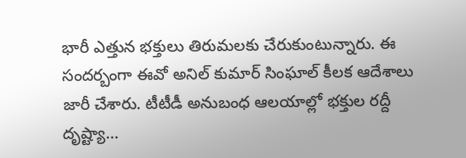భారీ ఎత్తున భ‌క్తులు తిరుమ‌ల‌కు చేరుకుంటున్నారు. ఈ సంద‌ర్బంగా ఈవో అనిల్ కుమార్ సింఘాల్ కీల‌క ఆదేశాలు జారీ చేశారు. టీటీడీ అనుబంధ ఆల‌యాల్లో భ‌క్తుల ర‌ద్దీ దృష్ట్యా…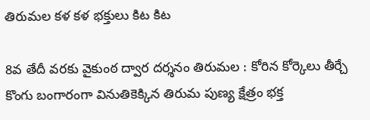తిరుమ‌ల క‌ళ క‌ళ భ‌క్తులు కిట కిట

8వ తేదీ వ‌ర‌కు వైకుంఠ ద్వార ద‌ర్శ‌నం తిరుమ‌ల : కోరిన కోర్కెలు తీర్చే కొంగు బంగారంగా వినుతికెక్కిన తిరుమ పుణ్య క్షేత్రం భ‌క్త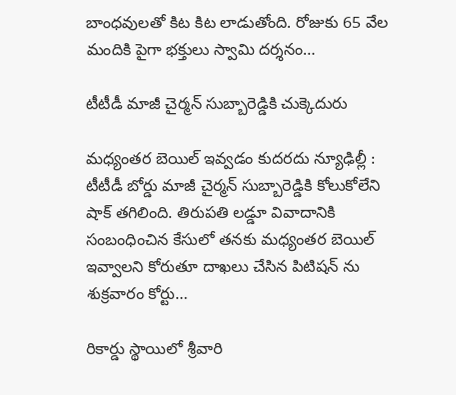బాంధ‌వుల‌తో కిట కిట లాడుతోంది. రోజుకు 65 వేల మందికి పైగా భ‌క్తులు స్వామి ద‌ర్శ‌నం…

టీటీడీ మాజీ చైర్మ‌న్ సుబ్బారెడ్డికి చుక్కెదురు

మ‌ధ్యంత‌ర బెయిల్ ఇవ్వ‌డం కుద‌ర‌దు న్యూఢిల్లీ : టీటీడీ బోర్డు మాజీ చైర్మన్ సుబ్బారెడ్డికి కోలుకోలేని షాక్ త‌గిలింది. తిరుప‌తి ల‌డ్డూ వివాదానికి సంబంధించిన కేసులో త‌న‌కు మ‌ధ్యంత‌ర బెయిల్ ఇవ్వాల‌ని కోరుతూ దాఖ‌లు చేసిన పిటిష‌న్ ను శుక్ర‌వారం కోర్టు…

రికార్డు స్థాయిలో శ్రీ‌వారి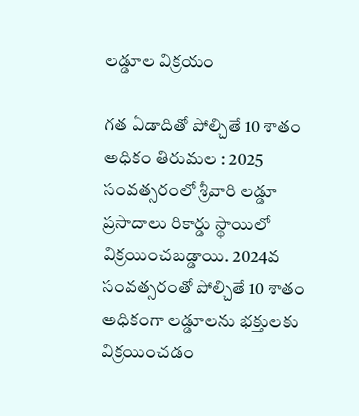ల‌డ్డూల విక్ర‌యం

గ‌త ఏడాదితో పోల్చితే 10 శాతం అధికం తిరుమ‌ల : 2025 సంవ‌త్స‌రంలో శ్రీ‌వారి ల‌డ్డూ ప్ర‌సాదాలు రికార్డు స్థాయిలో విక్ర‌యించ‌బ‌డ్డాయి. 2024వ సంవ‌త్స‌రంతో పోల్చితే 10 శాతం అధికంగా ల‌డ్డూల‌ను భ‌క్తుల‌కు విక్ర‌యించ‌డం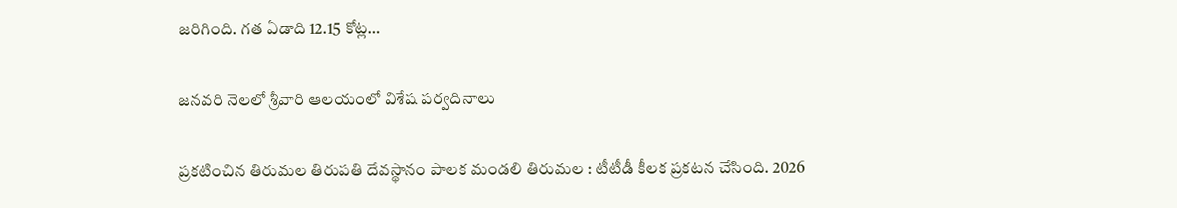జ‌రిగింది. గ‌త ఏడాది 12.15 కోట్ల‌…

జనవరి నెలలో శ్రీవారి ఆలయంలో విశేష పర్వదినాలు

ప్ర‌క‌టించిన తిరుమ‌ల తిరుప‌తి దేవ‌స్థానం పాల‌క మండ‌లి తిరుమల : టీటీడీ కీల‌క ప్ర‌క‌ట‌న చేసింది. 2026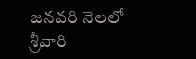జనవరి నెలలో శ్రీవారి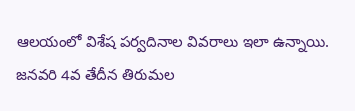ఆలయంలో విశేష పర్వదినాల వివరాలు ఇలా ఉన్నాయి. జనవరి 4వ తేదీన తిరుమల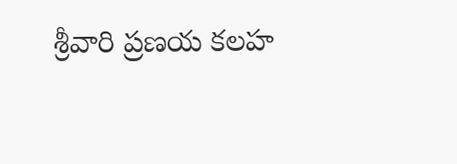శ్రీవారి ప్రణయ కలహ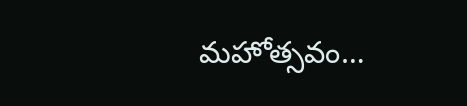మహోత్సవం…